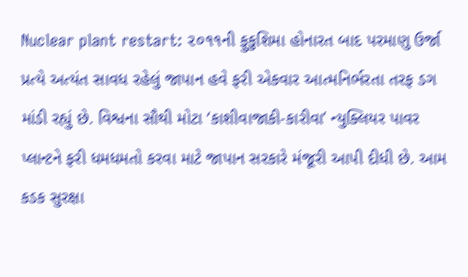Nuclear plant restart: ૨૦૧૧ની ફુકુશિમા હોનારત બાદ પરમાણુ ઉર્જા પ્રત્યે અત્યંત સાવધ રહેલું જાપાન હવે ફરી એકવાર આત્મનિર્ભરતા તરફ ડગ માંડી રહ્યું છે. વિશ્વના સૌથી મોટા ‘કાશીવાજાકી-કારીવા’ ન્યુક્લિયર પાવર પ્લાન્ટને ફરી ધમધમતો કરવા માટે જાપાન સરકારે મંજૂરી આપી દીધી છે. આમ કડક સુરક્ષા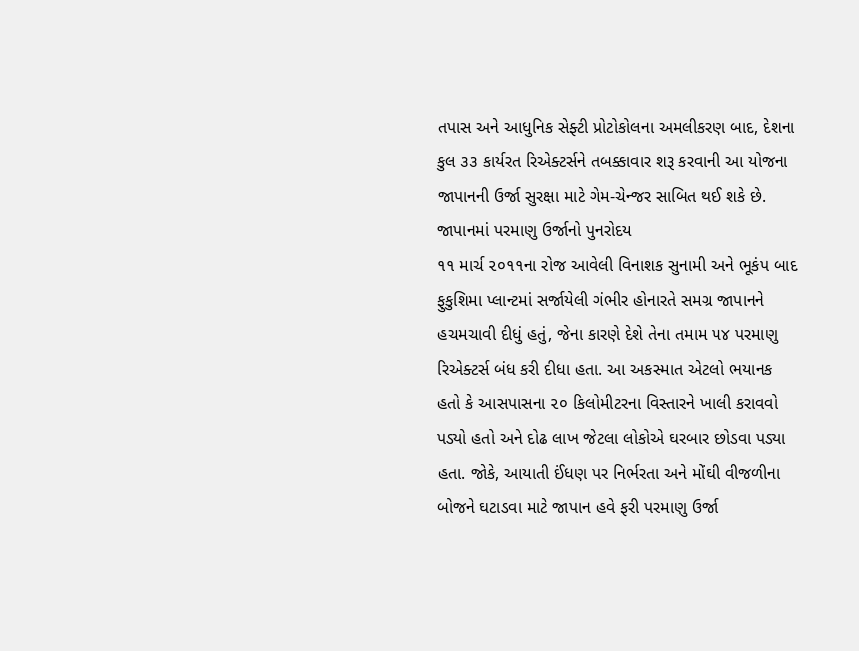તપાસ અને આધુનિક સેફ્ટી પ્રોટોકોલના અમલીકરણ બાદ, દેશના કુલ ૩૩ કાર્યરત રિએક્ટર્સને તબક્કાવાર શરૂ કરવાની આ યોજના જાપાનની ઉર્જા સુરક્ષા માટે ગેમ-ચેન્જર સાબિત થઈ શકે છે.
જાપાનમાં પરમાણુ ઉર્જાનો પુનરોદય
૧૧ માર્ચ ૨૦૧૧ના રોજ આવેલી વિનાશક સુનામી અને ભૂકંપ બાદ ફુકુશિમા પ્લાન્ટમાં સર્જાયેલી ગંભીર હોનારતે સમગ્ર જાપાનને હચમચાવી દીધું હતું, જેના કારણે દેશે તેના તમામ ૫૪ પરમાણુ રિએક્ટર્સ બંધ કરી દીધા હતા. આ અકસ્માત એટલો ભયાનક હતો કે આસપાસના ૨૦ કિલોમીટરના વિસ્તારને ખાલી કરાવવો પડ્યો હતો અને દોઢ લાખ જેટલા લોકોએ ઘરબાર છોડવા પડ્યા હતા. જોકે, આયાતી ઈંધણ પર નિર્ભરતા અને મોંઘી વીજળીના બોજને ઘટાડવા માટે જાપાન હવે ફરી પરમાણુ ઉર્જા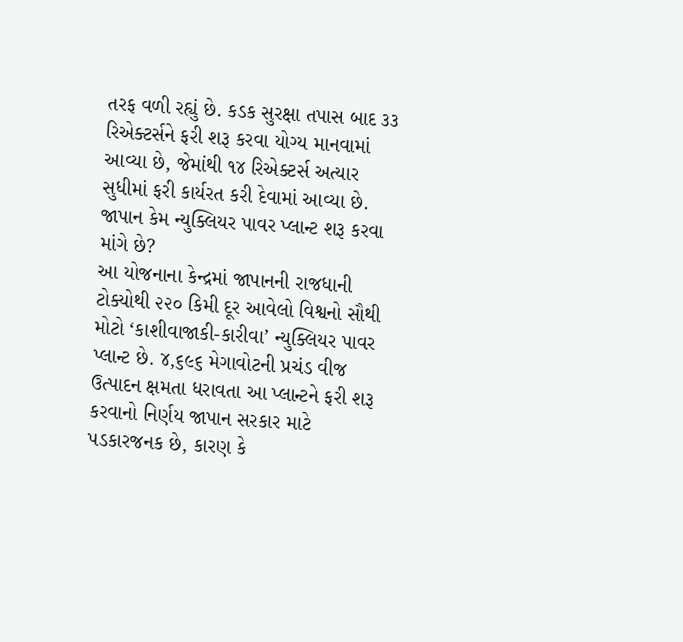તરફ વળી રહ્યું છે. કડક સુરક્ષા તપાસ બાદ ૩૩ રિએક્ટર્સને ફરી શરૂ કરવા યોગ્ય માનવામાં આવ્યા છે, જેમાંથી ૧૪ રિએક્ટર્સ અત્યાર સુધીમાં ફરી કાર્યરત કરી દેવામાં આવ્યા છે.
જાપાન કેમ ન્યુક્લિયર પાવર પ્લાન્ટ શરૂ કરવા માંગે છે?
આ યોજનાના કેન્દ્રમાં જાપાનની રાજધાની ટોક્યોથી ૨૨૦ કિમી દૂર આવેલો વિશ્વનો સૌથી મોટો ‘કાશીવાજાકી-કારીવા’ ન્યુક્લિયર પાવર પ્લાન્ટ છે. ૪,૬૯૬ મેગાવોટની પ્રચંડ વીજ ઉત્પાદન ક્ષમતા ધરાવતા આ પ્લાન્ટને ફરી શરૂ કરવાનો નિર્ણય જાપાન સરકાર માટે પડકારજનક છે, કારણ કે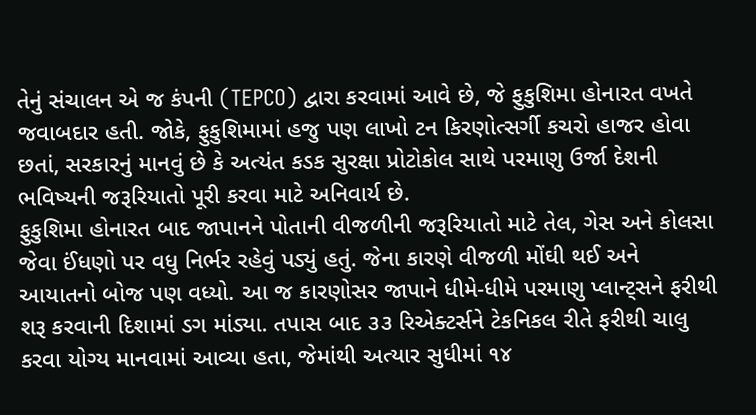તેનું સંચાલન એ જ કંપની (TEPCO) દ્વારા કરવામાં આવે છે, જે ફુકુશિમા હોનારત વખતે જવાબદાર હતી. જોકે, ફુકુશિમામાં હજુ પણ લાખો ટન કિરણોત્સર્ગી કચરો હાજર હોવા છતાં, સરકારનું માનવું છે કે અત્યંત કડક સુરક્ષા પ્રોટોકોલ સાથે પરમાણુ ઉર્જા દેશની ભવિષ્યની જરૂરિયાતો પૂરી કરવા માટે અનિવાર્ય છે.
ફુકુશિમા હોનારત બાદ જાપાનને પોતાની વીજળીની જરૂરિયાતો માટે તેલ, ગેસ અને કોલસા જેવા ઈંધણો પર વધુ નિર્ભર રહેવું પડ્યું હતું. જેના કારણે વીજળી મોંઘી થઈ અને આયાતનો બોજ પણ વધ્યો. આ જ કારણોસર જાપાને ધીમે-ધીમે પરમાણુ પ્લાન્ટ્સને ફરીથી શરૂ કરવાની દિશામાં ડગ માંડ્યા. તપાસ બાદ ૩૩ રિએક્ટર્સને ટેકનિકલ રીતે ફરીથી ચાલુ કરવા યોગ્ય માનવામાં આવ્યા હતા, જેમાંથી અત્યાર સુધીમાં ૧૪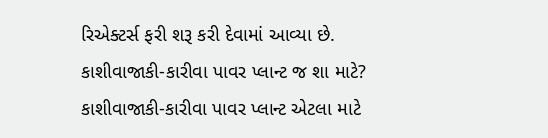રિએક્ટર્સ ફરી શરૂ કરી દેવામાં આવ્યા છે.
કાશીવાજાકી-કારીવા પાવર પ્લાન્ટ જ શા માટે?
કાશીવાજાકી-કારીવા પાવર પ્લાન્ટ એટલા માટે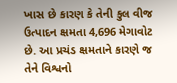ખાસ છે કારણ કે તેની કુલ વીજ ઉત્પાદન ક્ષમતા 4,696 મેગાવોટ છે. આ પ્રચંડ ક્ષમતાને કારણે જ તેને વિશ્વનો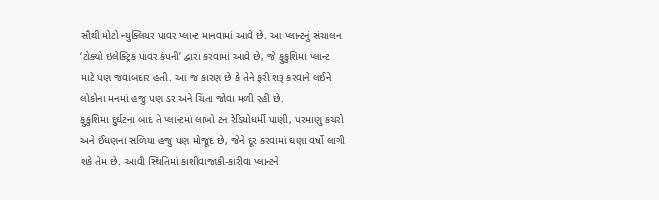સૌથી મોટો ન્યુક્લિયર પાવર પ્લાન્ટ માનવામાં આવે છે. આ પ્લાન્ટનું સંચાલન ‘ટોક્યો ઇલેક્ટ્રિક પાવર કંપની’ દ્વારા કરવામાં આવે છે, જે ફુકુશિમા પ્લાન્ટ માટે પણ જવાબદાર હતી. આ જ કારણ છે કે તેને ફરી શરૂ કરવાને લઈને લોકોના મનમાં હજુ પણ ડર અને ચિંતા જોવા મળી રહી છે.
ફુકુશિમા દુર્ઘટના બાદ તે પ્લાન્ટમાં લાખો ટન રેડિયોધર્મી પાણી, પરમાણુ કચરો અને ઈંધણના સળિયા હજુ પણ મોજૂદ છે, જેને દૂર કરવામાં ઘણા વર્ષો લાગી શકે તેમ છે. આવી સ્થિતિમાં કાશીવાજાકી-કારીવા પ્લાન્ટને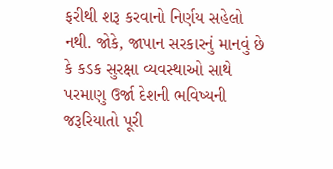ફરીથી શરૂ કરવાનો નિર્ણય સહેલો નથી. જોકે, જાપાન સરકારનું માનવું છે કે કડક સુરક્ષા વ્યવસ્થાઓ સાથે પરમાણુ ઉર્જા દેશની ભવિષ્યની જરૂરિયાતો પૂરી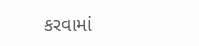કરવામાં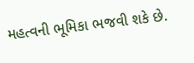મહત્વની ભૂમિકા ભજવી શકે છે.